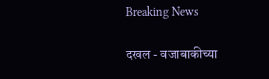Breaking News

दखल - वजाबाकीच्या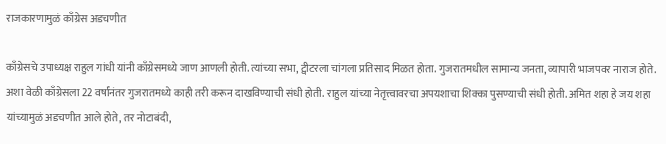राजकारणामुळं काँग्रेस अडचणीत

काँग्रेसचे उपाध्यक्ष राहुल गांधी यांनी काँग्रेसमध्ये जाण आणली होती. त्यांच्या सभा, ट्वीटरला चांगला प्रतिसाद मिळत होता. गुजरातमधील सामान्य जनता, व्यापारी भाजपवर नाराज होते. अशा वेळी काँग्रेसला 22 वर्षांनंतर गुजरातमध्ये काही तरी करून दाखविण्याची संधी होती. राहुल यांच्या नेतृत्त्वावरचा अपयशाचा शिक्का पुसण्याची संधी होती. अमित शहा हे जय शहा यांच्यामुळं अडचणीत आले होते, तर नोटाबंदी,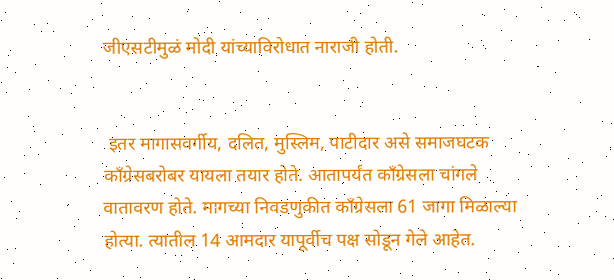जीएसटीमुळं मोदी यांच्याविरोधात नाराजी होती.


 इतर मागासवर्गीय, दलित, मुस्लिम, पाटीदार असे समाजघटक काँग्रेसबरोबर यायला तयार होते. आतापर्यंत काँग्रेसला चांगले वातावरण होते. मागच्या निवडणुकीत काँग्रेसला 61 जागा मिळाल्या होत्या. त्यातील 14 आमदार यापूर्वीच पक्ष सोडून गेले आहेत.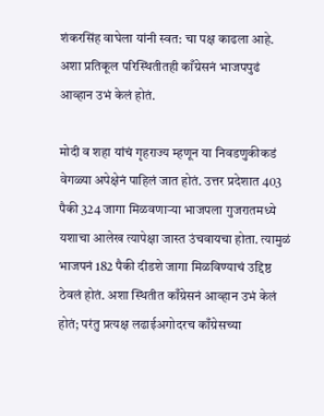शंकरसिंह वाघेला यांनी स्वत: चा पक्ष काढला आहे. अशा प्रतिकूल परिस्थितीतही काँग्रेसनं भाजपपुढं आव्हान उभं केलं होतं.

मोदी व शहा यांचं गृहराज्य म्हणून या निवडणुकीकडं वेगळ्या अपेक्षेनं पाहिलं जात होतं. उत्तर प्रदेशात 403 पैकी 324 जागा मिळवणार्‍या भाजपला गुजरातमध्ये यशाचा आलेख त्यापेक्षा जास्त उंचवायचा होता. त्यामुळं भाजपनं 182 पैकी दीडशे जागा मिळविण्याचं उद्दिष्ठ ठेवलं होतं. अशा स्थितीत काँग्रेसनं आव्हान उभं केलं होतं; परंतु प्रत्यक्ष लढाईअगोदरच काँग्रेसच्या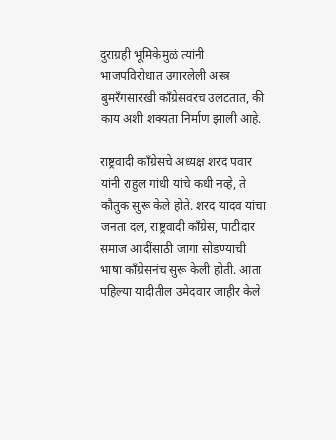दुराग्रही भूमिकेमुळं त्यांनी भाजपविरोधात उगारलेली अस्त्र बुमरँगसारखी काँग्रेसवरच उलटतात, की काय अशी शक्यता निर्माण झाली आहे.

राष्ट्रवादी काँग्रेसचे अध्यक्ष शरद पवार यांनी राहुल गांधी यांचे कधी नव्हे, ते कौतुक सुरू केले होते. शरद यादव यांचा जनता दल, राष्ट्रवादी काँग्रेस, पाटीदार समाज आदींसाठी जागा सोडण्याची भाषा काँग्रेसनंच सुरू केली होती. आता पहिल्या यादीतील उमेदवार जाहीर केले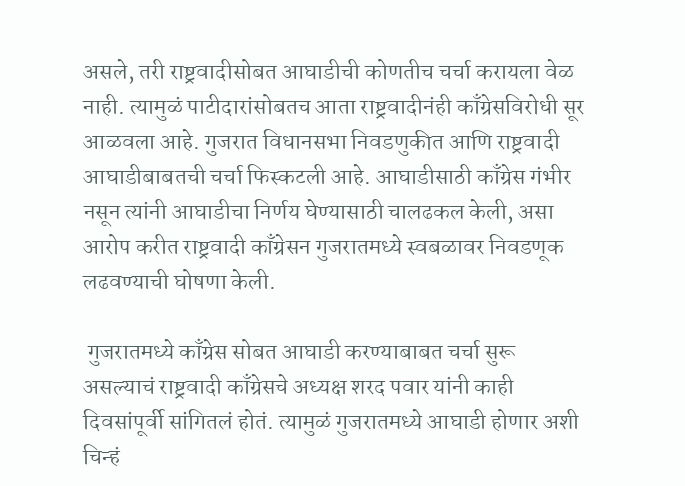असले, तरी राष्ट्रवादीसोबत आघाडीची कोणतीच चर्चा करायला वेळ नाही. त्यामुळं पाटीदारांसोबतच आता राष्ट्रवादीनंही काँग्रेसविरोधी सूर आळवला आहे. गुजरात विधानसभा निवडणुकीत आणि राष्ट्रवादी आघाडीबाबतची चर्चा फिस्कटली आहे. आघाडीसाठी काँग्रेस गंभीर नसून त्यांनी आघाडीचा निर्णय घेण्यासाठी चालढकल केली, असा आरोप करीत राष्ट्रवादी काँग्रेसन गुजरातमध्ये स्वबळावर निवडणूक लढवण्याची घोषणा केली.

 गुजरातमध्ये काँग्रेस सोबत आघाडी करण्याबाबत चर्चा सुरू असल्याचं राष्ट्रवादी काँग्रेसचे अध्यक्ष शरद पवार यांनी काही दिवसांपूर्वी सांगितलं होतं. त्यामुळं गुजरातमध्ये आघाडी होणार अशी चिन्हं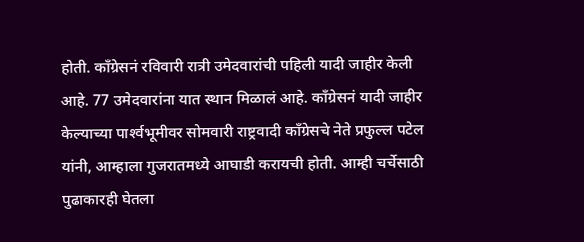होती. काँग्रेसनं रविवारी रात्री उमेदवारांची पहिली यादी जाहीर केली आहे. 77 उमेदवारांना यात स्थान मिळालं आहे. काँग्रेसनं यादी जाहीर केल्याच्या पार्श्‍वभूमीवर सोमवारी राष्ट्रवादी काँग्रेसचे नेते प्रफुल्ल पटेल यांनी, आम्हाला गुजरातमध्ये आघाडी करायची होती. आम्ही चर्चेसाठी पुढाकारही घेतला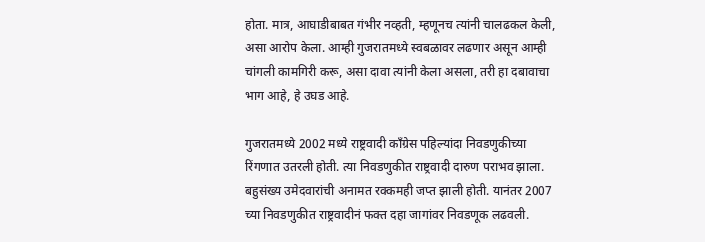होता. मात्र, आघाडीबाबत गंभीर नव्हती, म्हणूनच त्यांनी चालढकल केली, असा आरोप केला. आम्ही गुजरातमध्ये स्वबळावर लढणार असून आम्ही चांगली कामगिरी करू, असा दावा त्यांनी केला असला, तरी हा दबावाचा भाग आहे, हे उघड आहे.

गुजरातमध्ये 2002 मध्ये राष्ट्रवादी काँग्रेस पहिल्यांदा निवडणुकीच्या रिंगणात उतरली होती. त्या निवडणुकीत राष्ट्रवादी दारुण पराभव झाला. बहुसंख्य उमेदवारांची अनामत रक्कमही जप्त झाली होती. यानंतर 2007 च्या निवडणुकीत राष्ट्रवादीनं फक्त दहा जागांवर निवडणूक लढवली.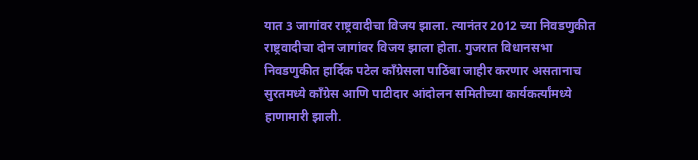यात 3 जागांवर राष्ट्रवादीचा विजय झाला. त्यानंतर 2012 च्या निवडणुकीत राष्ट्रवादीचा दोन जागांवर विजय झाला होता. गुजरात विधानसभा निवडणुकीत हार्दिक पटेल काँग्रेसला पाठिंबा जाहीर करणार असतानाच सुरतमध्ये काँग्रेस आणि पाटीदार आंदोलन समितीच्या कार्यकर्त्यांमध्ये हाणामारी झाली.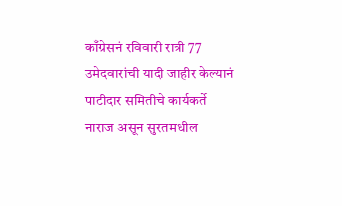काँग्रेसनं रविवारी रात्री 77 उमेदवारांची यादी जाहीर केल्यानं पाटीदार समितीचे कार्यकर्ते नाराज असून सुरतमधील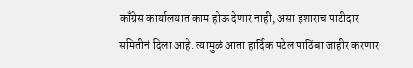काँग्रेस कार्यालयात काम होऊ देणार नाही, असा इशाराच पाटीदार समितीनं दिला आहे. त्यामुळं आता हार्दिक पटेल पाठिंबा जाहीर करणार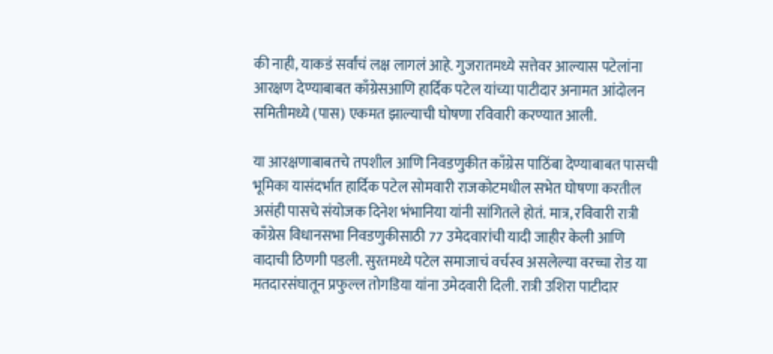की नाही, याकडं सर्वांचं लक्ष लागलं आहे. गुजरातमध्ये सत्तेवर आल्यास पटेलांना आरक्षण देण्याबाबत काँग्रेसआणि हार्दिक पटेल यांच्या पाटीदार अनामत आंदोलन समितीमध्ये (पास) एकमत झाल्याची घोषणा रविवारी करण्यात आली.

या आरक्षणाबाबतचे तपशील आणि निवडणुकीत काँग्रेस पाठिंबा देण्याबाबत पासची भूमिका यासंदर्भात हार्दिक पटेल सोमवारी राजकोटमधील सभेत घोषणा करतील असंही पासचे संयोजक दिनेश भंभानिया यांनी सांगितले होतं. मात्र, रविवारी रात्री काँग्रेस विधानसभा निवडणुकीसाठी 77 उमेदवारांची यादी जाहीर केली आणि वादाची ठिणगी पडली. सुरतमध्ये पटेल समाजाचं वर्चस्व असलेल्या वरच्चा रोड या मतदारसंघातून प्रफुल्ल तोगडिया यांना उमेदवारी दिली. रात्री उशिरा पाटीदार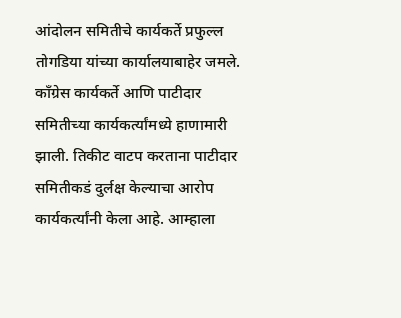आंदोलन समितीचे कार्यकर्ते प्रफुल्ल तोगडिया यांच्या कार्यालयाबाहेर जमले. काँग्रेस कार्यकर्ते आणि पाटीदार समितीच्या कार्यकर्त्यांमध्ये हाणामारी झाली. तिकीट वाटप करताना पाटीदार समितीकडं दुर्लक्ष केल्याचा आरोप कार्यकर्त्यांनी केला आहे. आम्हाला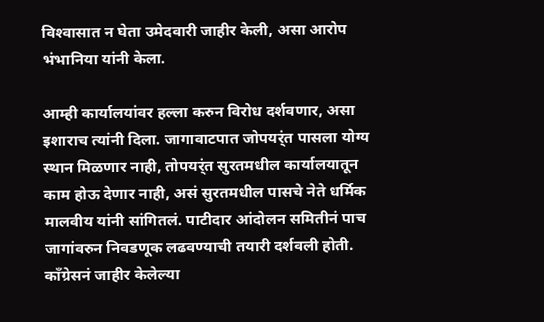विश्‍वासात न घेता उमेदवारी जाहीर केली, असा आरोप भंभानिया यांनी केला.

आम्ही कार्यालयांवर हल्ला करुन विरोध दर्शवणार, असा इशाराच त्यांनी दिला. जागावाटपात जोपयर्ंत पासला योग्य स्थान मिळणार नाही, तोपयर्ंत सुरतमधील कार्यालयातून काम होऊ देणार नाही, असं सुरतमधील पासचे नेते धर्मिक मालवीय यांनी सांगितलं. पाटीदार आंदोलन समितीनं पाच जागांवरुन निवडणूक लढवण्याची तयारी दर्शवली होती. काँग्रेसनं जाहीर केलेल्या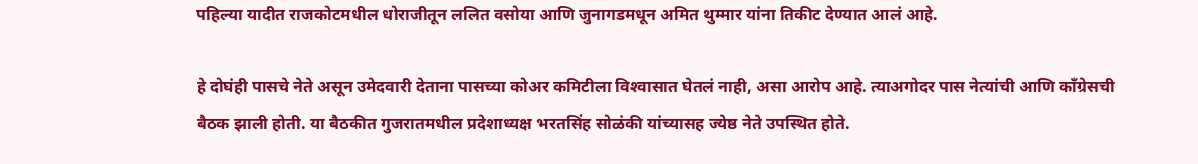पहिल्या यादीत राजकोटमधील धोराजीतून ललित वसोया आणि जुनागडमधून अमित थुम्मार यांना तिकीट देण्यात आलं आहे.

हे दोघंही पासचे नेते असून उमेदवारी देताना पासच्या कोअर कमिटीला विश्‍वासात घेतलं नाही, असा आरोप आहे. त्याअगोदर पास नेत्यांची आणि काँग्रेसची बैठक झाली होती. या बैठकीत गुजरातमधील प्रदेशाध्यक्ष भरतसिंह सोळंकी यांच्यासह ज्येष्ठ नेते उपस्थित होते.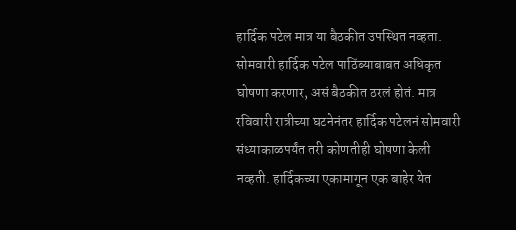हार्दिक पटेल मात्र या बैठकीत उपस्थित नव्हता. सोमवारी हार्दिक पटेल पाठिंब्याबाबत अधिकृत घोषणा करणार, असं बैठकीत ठरलं होतं. मात्र रविवारी रात्रीच्या घटनेनंतर हार्दिक पटेलनं सोमवारी संध्याकाळपर्यंत तरी कोणतीही घोषणा केली नव्हती. हार्दिकच्या एकामागून एक बाहेर येत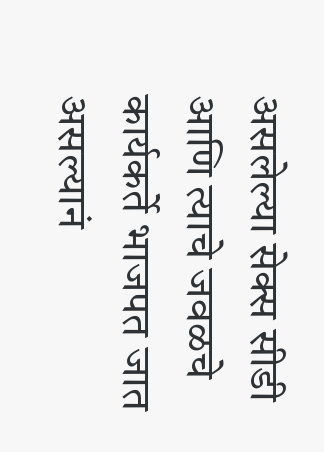असलेल्या सेक्स सीडी आणि त्याचे जवळचे कार्यकर्ते भाजपत जात असल्यानं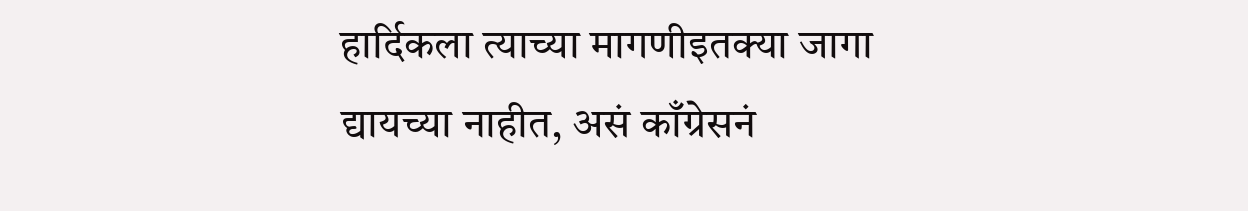हार्दिकला त्याच्या मागणीइतक्या जागा द्यायच्या नाहीत, असं काँग्रेसनं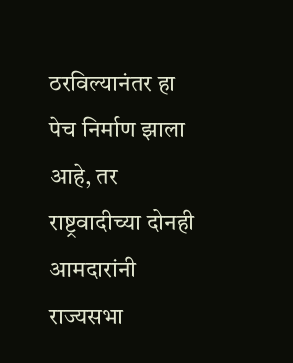ठरविल्यानंतर हा पेच निर्माण झाला आहे, तर राष्ट्रवादीच्या दोनही आमदारांनी राज्यसभा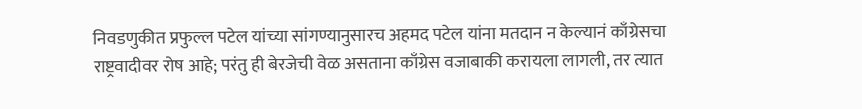निवडणुकीत प्रफुल्ल पटेल यांच्या सांगण्यानुसारच अहमद पटेल यांना मतदान न केल्यानं काँग्रेसचा राष्ट्रवादीवर रोष आहे; परंतु ही बेरजेची वेळ असताना काँग्रेस वजाबाकी करायला लागली, तर त्यात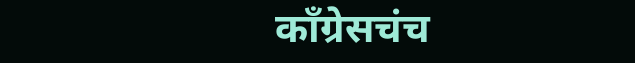काँग्रेसचंच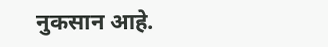नुकसान आहे.